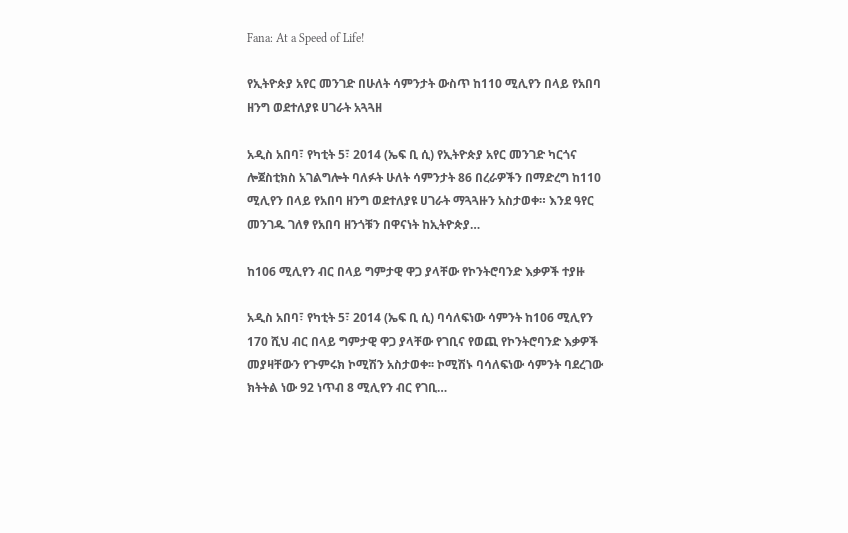Fana: At a Speed of Life!

የኢትዮጵያ አየር መንገድ በሁለት ሳምንታት ውስጥ ከ110 ሚሊየን በላይ የአበባ ዘንግ ወደተለያዩ ሀገራት አጓጓዘ

አዲስ አበባ፣ የካቲት 5፣ 2014 (ኤፍ ቢ ሲ) የኢትዮጵያ አየር መንገድ ካርጎና ሎጀስቲክስ አገልግሎት ባለፉት ሁለት ሳምንታት 86 በረራዎችን በማድረግ ከ110 ሚሊየን በላይ የአበባ ዘንግ ወደተለያዩ ሀገራት ማጓጓዙን አስታወቀ። እንደ ዓየር መንገዱ ገለፃ የአበባ ዘንጎቹን በዋናነት ከኢትዮጵያ…

ከ106 ሚሊየን ብር በላይ ግምታዊ ዋጋ ያላቸው የኮንትሮባንድ እቃዎች ተያዙ

አዲስ አበባ፣ የካቲት 5፣ 2014 (ኤፍ ቢ ሲ) ባሳለፍነው ሳምንት ከ106 ሚሊየን 170 ሺህ ብር በላይ ግምታዊ ዋጋ ያላቸው የገቢና የወጪ የኮንትሮባንድ እቃዎች መያዛቸውን የጉምሩክ ኮሚሽን አስታወቀ፡፡ ኮሚሽኑ ባሳለፍነው ሳምንት ባደረገው ክትትል ነው 92 ነጥብ 8 ሚሊየን ብር የገቢ…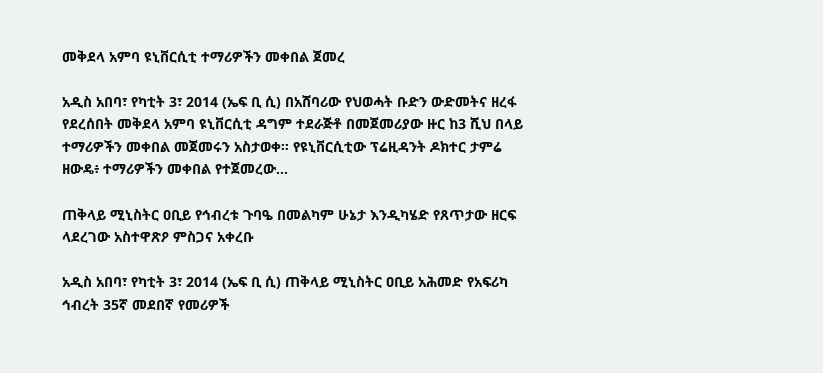መቅደላ አምባ ዩኒቨርሲቲ ተማሪዎችን መቀበል ጀመረ

አዲስ አበባ፣ የካቲት 3፣ 2014 (ኤፍ ቢ ሲ) በአሸባሪው የህወሓት ቡድን ውድመትና ዘረፋ የደረሰበት መቅደላ አምባ ዩኒቨርሲቲ ዳግም ተደራጅቶ በመጀመሪያው ዙር ከ3 ሺህ በላይ ተማሪዎችን መቀበል መጀመሩን አስታወቀ። የዩኒቨርሲቲው ፕሬዚዳንት ዶክተር ታምሬ ዘውዴ፥ ተማሪዎችን መቀበል የተጀመረው…

ጠቅላይ ሚኒስትር ዐቢይ የኅብረቱ ጉባዔ በመልካም ሁኔታ እንዲካሄድ የጸጥታው ዘርፍ ላደረገው አስተዋጽዖ ምስጋና አቀረቡ

አዲስ አበባ፣ የካቲት 3፣ 2014 (ኤፍ ቢ ሲ) ጠቅላይ ሚኒስትር ዐቢይ አሕመድ የአፍሪካ ኅብረት 35ኛ መደበኛ የመሪዎች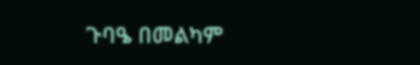ጉባዔ በመልካም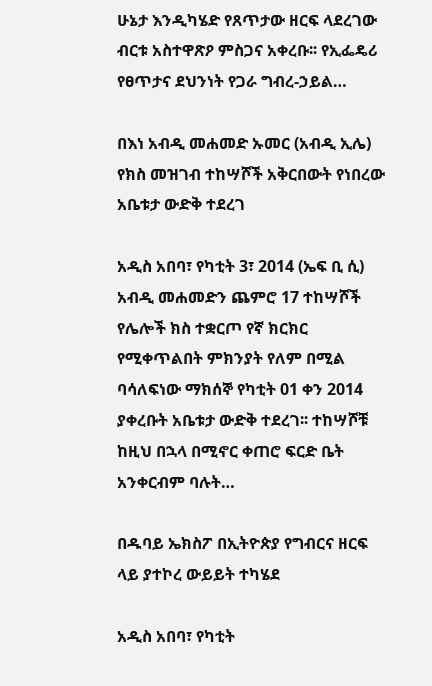ሁኔታ እንዲካሄድ የጸጥታው ዘርፍ ላደረገው ብርቱ አስተዋጽዖ ምስጋና አቀረቡ፡፡ የኢፌዴሪ የፀጥታና ደህንነት የጋራ ግብረ-ኃይል…

በእነ አብዲ መሐመድ ኡመር (አብዲ ኢሌ) የክስ መዝገብ ተከሣሾች አቅርበውት የነበረው አቤቱታ ውድቅ ተደረገ

አዲስ አበባ፣ የካቲት 3፣ 2014 (ኤፍ ቢ ሲ) አብዲ መሐመድን ጨምሮ 17 ተከሣሾች የሌሎች ክስ ተቋርጦ የኛ ክርክር የሚቀጥልበት ምክንያት የለም በሚል ባሳለፍነው ማክሰኞ የካቲት 01 ቀን 2014 ያቀረቡት አቤቱታ ውድቅ ተደረገ፡፡ ተከሣሾቹ ከዚህ በኋላ በሚኖር ቀጠሮ ፍርድ ቤት አንቀርብም ባሉት…

በዱባይ ኤክስፖ በኢትዮጵያ የግብርና ዘርፍ ላይ ያተኮረ ውይይት ተካሄደ

አዲስ አበባ፣ የካቲት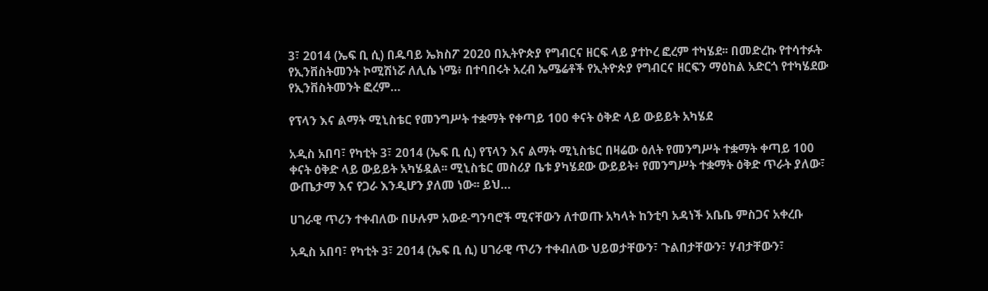3፣ 2014 (ኤፍ ቢ ሲ) በዱባይ ኤክስፖ 2020 በኢትዮጵያ የግብርና ዘርፍ ላይ ያተኮረ ፎረም ተካሄደ፡፡ በመድረኩ የተሳተፉት የኢንቨስትመንት ኮሚሽነሯ ለሊሴ ነሜ፥ በተባበሩት አረብ ኤሜሬቶች የኢትዮጵያ የግብርና ዘርፍን ማዕከል አድርጎ የተካሄደው የኢንቨስትመንት ፎረም…

የፕላን እና ልማት ሚኒስቴር የመንግሥት ተቋማት የቀጣይ 100 ቀናት ዕቅድ ላይ ውይይት አካሄደ

አዲስ አበባ፣ የካቲት 3፣ 2014 (ኤፍ ቢ ሲ) የፕላን እና ልማት ሚኒስቴር በዛሬው ዕለት የመንግሥት ተቋማት ቀጣይ 100 ቀናት ዕቅድ ላይ ውይይት አካሄዷል፡፡ ሚኒስቴር መስሪያ ቤቱ ያካሄደው ውይይት፥ የመንግሥት ተቋማት ዕቅድ ጥራት ያለው፣ ውጤታማ እና የጋራ እንዲሆን ያለመ ነው፡፡ ይህ…

ሀገራዊ ጥሪን ተቀብለው በሁሉም አውደ-ግንባሮች ሚናቸውን ለተወጡ አካላት ከንቲባ አዳነች አቤቤ ምስጋና አቀረቡ

አዲስ አበባ፣ የካቲት 3፣ 2014 (ኤፍ ቢ ሲ) ሀገራዊ ጥሪን ተቀብለው ህይወታቸውን፣ ጉልበታቸውን፣ ሃብታቸውን፣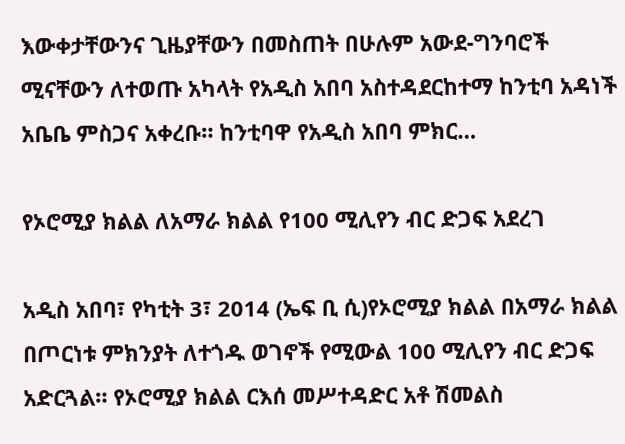እውቀታቸውንና ጊዜያቸውን በመስጠት በሁሉም አውደ-ግንባሮች ሚናቸውን ለተወጡ አካላት የአዲስ አበባ አስተዳደርከተማ ከንቲባ አዳነች አቤቤ ምስጋና አቀረቡ። ከንቲባዋ የአዲስ አበባ ምክር…

የኦሮሚያ ክልል ለአማራ ክልል የ100 ሚሊየን ብር ድጋፍ አደረገ

አዲስ አበባ፣ የካቲት 3፣ 2014 (ኤፍ ቢ ሲ)የኦሮሚያ ክልል በአማራ ክልል በጦርነቱ ምክንያት ለተጎዱ ወገኖች የሚውል 100 ሚሊየን ብር ድጋፍ አድርጓል። የኦሮሚያ ክልል ርእሰ መሥተዳድር አቶ ሽመልስ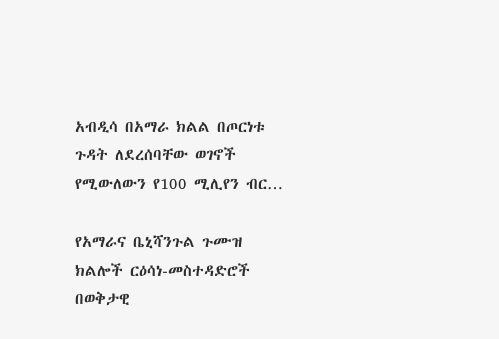አብዲሳ በአማራ ክልል በጦርነቱ ጉዳት ለደረሰባቸው ወገኖች የሚውለውን የ100 ሚሊየን ብር…

የአማራና ቤኒሻንጉል ጉሙዝ ክልሎች ርዕሳነ-መስተዳድሮች በወቅታዊ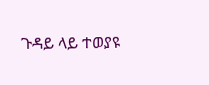ጉዳይ ላይ ተወያዩ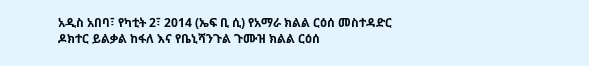አዲስ አበባ፣ የካቲት 2፣ 2014 (ኤፍ ቢ ሲ) የአማራ ክልል ርዕሰ መስተዳድር ዶክተር ይልቃል ከፋለ እና የቤኒሻንጉል ጉሙዝ ክልል ርዕሰ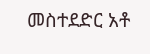መስተደድር አቶ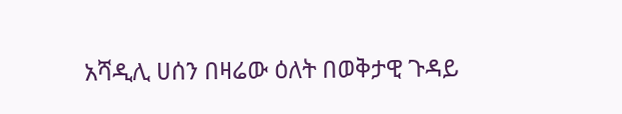አሻዲሊ ሀሰን በዛሬው ዕለት በወቅታዊ ጉዳይ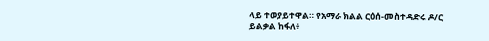ላይ ተወያይተዋል። የአማራ ክልል ርዕሰ-መስተዳድሩ ዶ/ር ይልቃል ከፋለ፥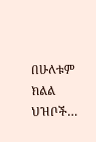በሁለቱም ክልል ህዝቦች…